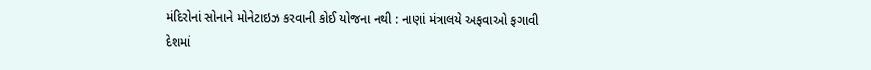મંદિરોનાં સોનાને મોનેટાઇઝ કરવાની કોઈ યોજના નથી : નાણાં મંત્રાલયે અફવાઓ ફગાવી
દેશમાં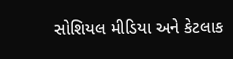સોશિયલ મીડિયા અને કેટલાક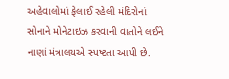અહેવાલોમાં ફેલાઈ રહેલી મંદિરોનાં સોનાને મોનેટાઇઝ કરવાની વાતોને લઈને નાણાં મંત્રાલયએ સ્પષ્ટતા આપી છે.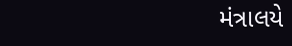મંત્રાલયે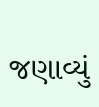જણાવ્યું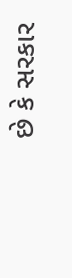છે કે સરકાર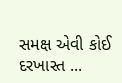સમક્ષ એવી કોઈ દરખાસ્ત ...